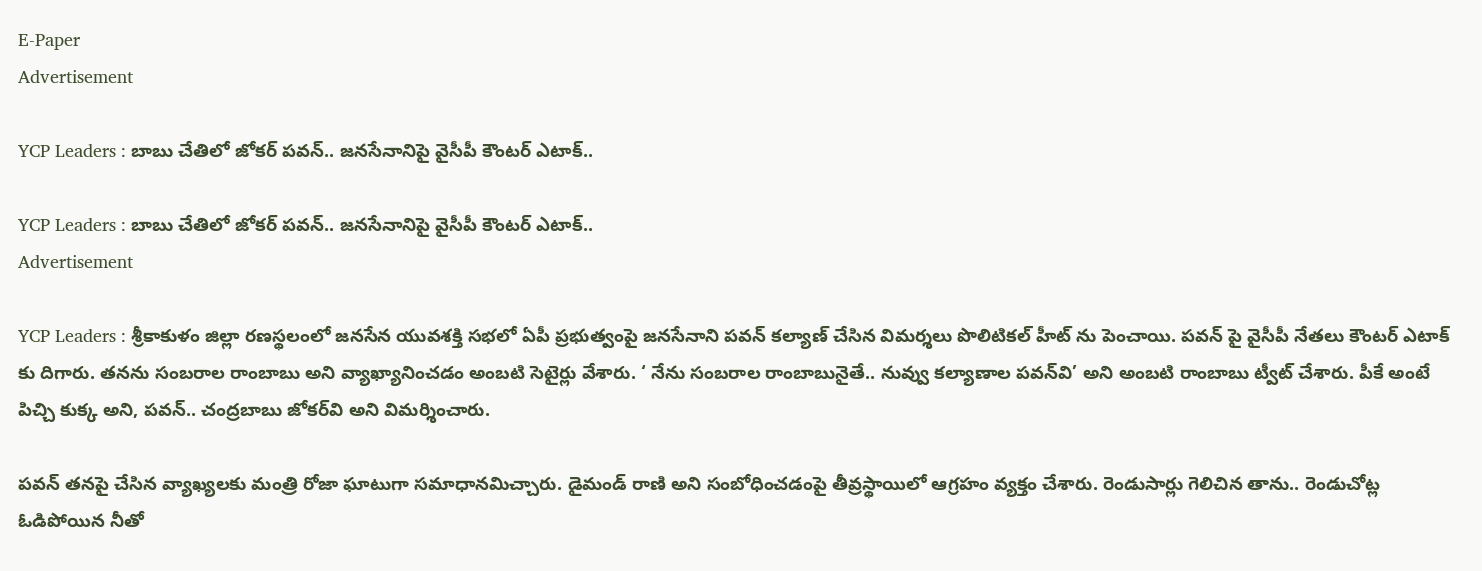E-Paper
Advertisement

YCP Leaders : బాబు చేతిలో జోకర్ పవన్.. జనసేనానిపై వైసీపీ కౌంటర్ ఎటాక్..

YCP Leaders : బాబు చేతిలో జోకర్ పవన్.. జనసేనానిపై వైసీపీ కౌంటర్ ఎటాక్..
Advertisement

YCP Leaders : శ్రీకాకుళం జిల్లా రణస్థలంలో జనసేన యువశక్తి సభలో ఏపీ ప్రభుత్వంపై జనసేనాని పవన్ కల్యాణ్ చేసిన విమర్శలు పొలిటికల్ హీట్ ను పెంచాయి. పవన్ పై వైసీపీ నేతలు కౌంటర్ ఎటాక్ కు దిగారు. తనను సంబరాల రాంబాబు అని వ్యాఖ్యానించడం అంబటి సెటైర్లు వేశారు. ‘ నేను సంబరాల రాంబాబునైతే.. నువ్వు కల్యాణాల పవన్‌వి’ అని అంబటి రాంబాబు ట్వీట్‌ చేశారు. పీకే అంటే పిచ్చి కుక్క అని, పవన్‌.. చంద్రబాబు జోకర్‌వి అని విమర్శించారు.

పవన్‌ తనపై చేసిన వ్యాఖ్యలకు మంత్రి రోజా ఘాటుగా సమాధానమిచ్చారు. డైమండ్ రాణి అని సంబోధించడంపై తీవ్రస్థాయిలో ఆగ్రహం వ్యక్తం చేశారు. రెండుసార్లు గెలిచిన తాను.. రెండుచోట్ల ఓడిపోయిన నీతో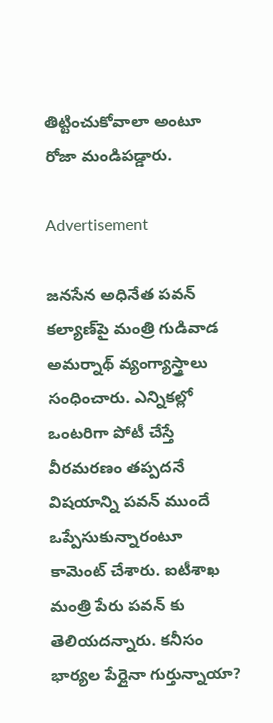తిట్టించుకోవాలా అంటూ రోజా మండిపడ్డారు.

Advertisement

జనసేన అధినేత పవన్‌ కల్యాణ్‌పై మంత్రి గుడివాడ అమర్నాథ్ వ్యంగ్యాస్త్రాలు సంధించారు. ఎన్నికల్లో ఒంటరిగా పోటీ చేస్తే వీరమరణం తప్పదనే విషయాన్ని పవన్‌‌ ముందే ఒప్పేసుకున్నారంటూ
కామెంట్‌ చేశారు. ఐటీశాఖ మంత్రి పేరు పవన్ కు తెలియదన్నారు. కనీసం భార్యల పేర్లైనా గుర్తున్నాయా?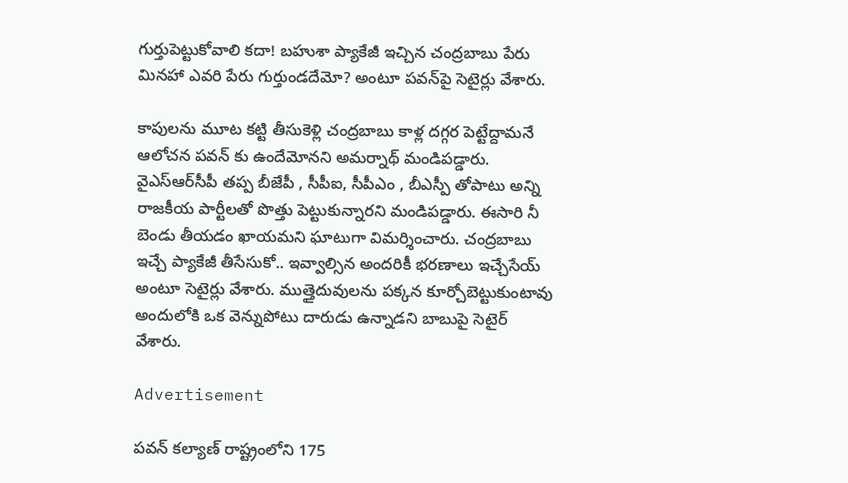గుర్తుపెట్టుకోవాలి కదా! బహుశా ప్యాకేజీ ఇచ్చిన చంద్రబాబు పేరు మినహా ఎవరి పేరు గుర్తుండదేమో? అంటూ పవన్‌పై సెటైర్లు వేశారు.

కాపులను మూట కట్టి తీసుకెళ్లి చంద్రబాబు కాళ్ల దగ్గర పెట్టేద్దామనే ఆలోచన పవన్ కు ఉందేమోనని అమర్నాథ్ మండిపడ్డారు. వైఎస్ఆర్‌సీపీ తప్ప బీజేపీ , సీపీఐ, సీపీఎం , బీఎస్పీ తోపాటు అన్ని రాజకీయ పార్టీలతో పొత్తు పెట్టుకున్నారని మండిపడ్డారు. ఈసారి నీ బెండు తీయడం ఖాయమని ఘాటుగా విమర్శించారు. చంద్రబాబు ఇచ్చే ప్యాకేజీ తీసేసుకో.. ఇవ్వాల్సిన అందరికీ భరణాలు ఇచ్చేసేయ్ అంటూ సెటైర్లు వేశారు. ముత్తైదువులను పక్కన కూర్చోబెట్టుకుంటావు అందులోకి ఒక వెన్నుపోటు దారుడు ఉన్నాడని బాబుపై సెటైర్‌ వేశారు.

Advertisement

పవన్ కల్యాణ్ రాష్ట్రంలోని 175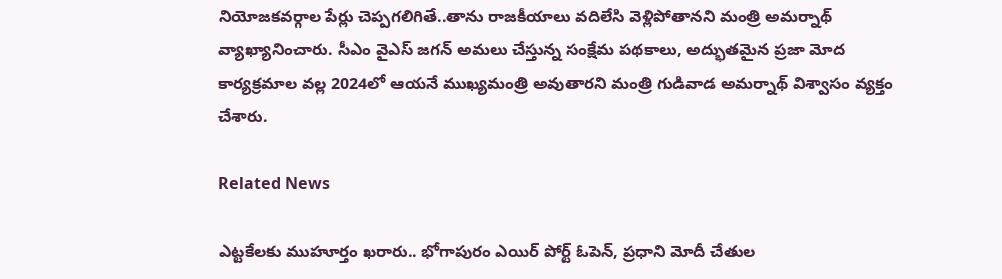నియోజకవర్గాల పేర్లు చెప్పగలిగితే..తాను రాజకీయాలు వదిలేసి వెళ్లిపోతానని మంత్రి అమర్నాథ్‌ వ్యాఖ్యానించారు. సీఎం వైఎస్ జగన్ అమలు చేస్తున్న సంక్షేమ పథకాలు, అద్భుతమైన ప్రజా మోద కార్యక్రమాల వల్ల 2024లో ఆయనే ముఖ్యమంత్రి అవుతారని మంత్రి గుడివాడ అమర్నాథ్‌ విశ్వాసం వ్యక్తం చేశారు.

Related News

ఎట్టకేలకు ముహూర్తం ఖరారు.. భోగాపురం ఎయిర్ పోర్ట్ ఓపెన్, ప్రధాని మోదీ చేతుల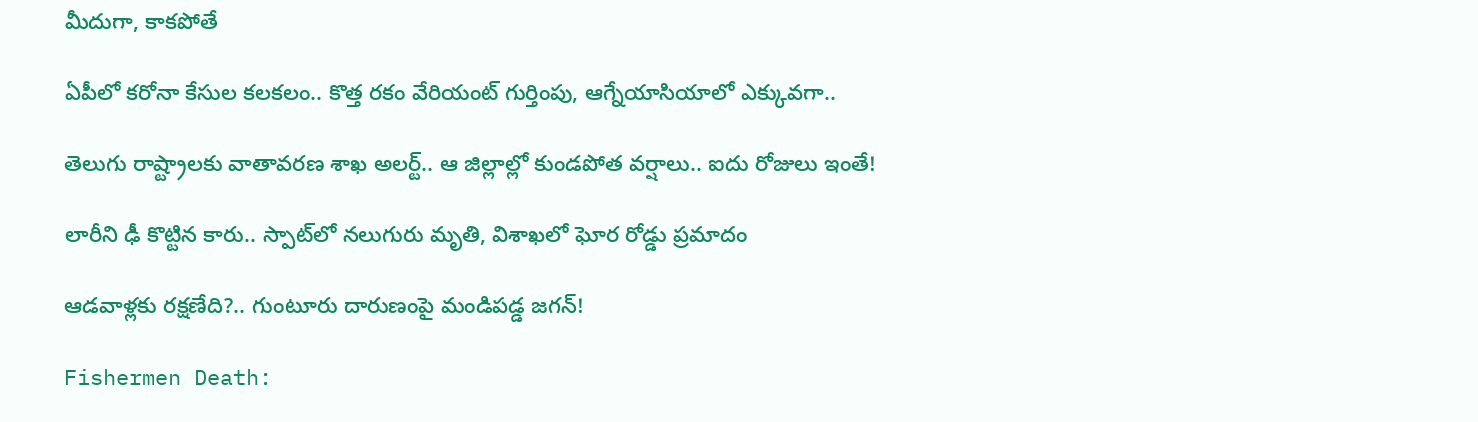మీదుగా, కాకపోతే

ఏపీలో కరోనా కేసుల కలకలం.. కొత్త రకం వేరియంట్ గుర్తింపు, ఆగ్నేయాసియాలో ఎక్కువగా..

తెలుగు రాష్ట్రాలకు వాతావరణ శాఖ అలర్ట్.. ఆ జిల్లాల్లో కుండపోత వర్షాలు.. ఐదు రోజులు ఇంతే!

లారీని ఢీ కొట్టిన కారు.. స్పాట్‌లో నలుగురు మృతి, విశాఖలో ఘోర రోడ్డు ప్రమాదం

ఆడవాళ్లకు రక్షణేది?.. గుంటూరు దారుణంపై మండిపడ్డ జగన్!

Fishermen Death: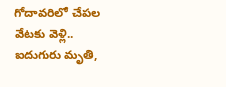గోదావరిలో చేపల వేటకు వెళ్లి.. ఐదుగురు మృతి,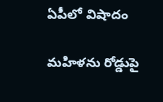ఏపీలో విషాదం

మహిళను రోడ్డుపై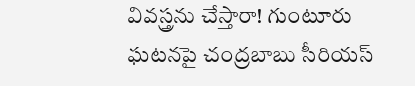వివస్త్రను చేస్తారా! గుంటూరు ఘటనపై చంద్రబాబు సీరియస్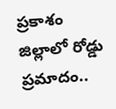ప్రకాశం జిల్లాలో రోడ్డు ప్రమాదం..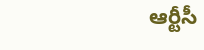ఆర్టీసీ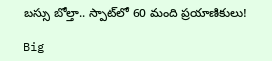బస్సు బోల్తా.. స్పాట్‌‌లో 60 మంది ప్రయాణికులు!

Big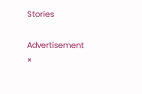Stories

Advertisement
×